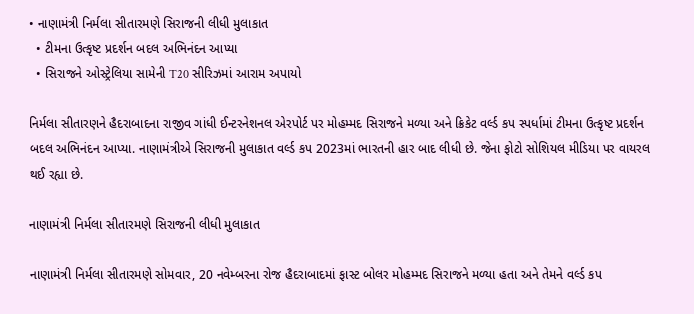• નાણામંત્રી નિર્મલા સીતારમણે સિરાજની લીધી મુલાકાત
  • ટીમના ઉત્કૃષ્ટ પ્રદર્શન બદલ અભિનંદન આપ્યા
  • સિરાજને ઓસ્ટ્રેલિયા સામેની T20 સીરિઝમાં આરામ અપાયો

નિર્મલા સીતારણને હૈદરાબાદના રાજીવ ગાંધી ઈન્ટરનેશનલ એરપોર્ટ પર મોહમ્મદ સિરાજને મળ્યા અને ક્રિકેટ વર્લ્ડ કપ સ્પર્ધામાં ટીમના ઉત્કૃષ્ટ પ્રદર્શન બદલ અભિનંદન આપ્યા. નાણામંત્રીએ સિરાજની મુલાકાત વર્લ્ડ કપ 2023માં ભારતની હાર બાદ લીધી છે. જેના ફોટો સોશિયલ મીડિયા પર વાયરલ થઈ રહ્યા છે.

નાણામંત્રી નિર્મલા સીતારમણે સિરાજની લીધી મુલાકાત

નાણામંત્રી નિર્મલા સીતારમણે સોમવાર, 20 નવેમ્બરના રોજ હૈદરાબાદમાં ફાસ્ટ બોલર મોહમ્મદ સિરાજને મળ્યા હતા અને તેમને વર્લ્ડ કપ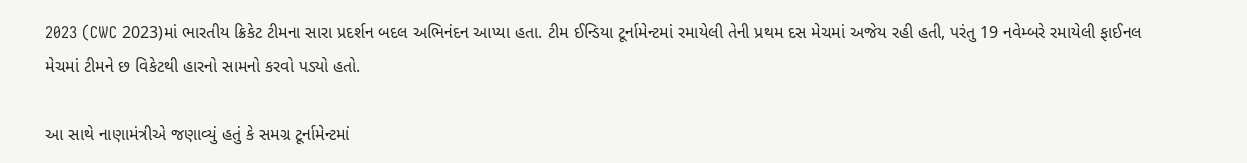2023 (CWC 2023)માં ભારતીય ક્રિકેટ ટીમના સારા પ્રદર્શન બદલ અભિનંદન આપ્યા હતા. ટીમ ઈન્ડિયા ટૂર્નામેન્ટમાં રમાયેલી તેની પ્રથમ દસ મેચમાં અજેય રહી હતી, પરંતુ 19 નવેમ્બરે રમાયેલી ફાઈનલ મેચમાં ટીમને છ વિકેટથી હારનો સામનો કરવો પડ્યો હતો.

આ સાથે નાણામંત્રીએ જણાવ્યું હતું કે સમગ્ર ટૂર્નામેન્ટમાં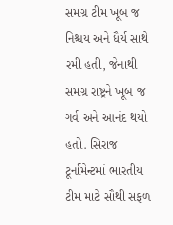સમગ્ર ટીમ ખૂબ જ નિશ્ચય અને ધૈર્ય સાથે રમી હતી, જેનાથી સમગ્ર રાષ્ટ્રને ખૂબ જ ગર્વ અને આનંદ થયો હતો. સિરાજ ટૂર્નામેન્ટમાં ભારતીય ટીમ માટે સૌથી સફળ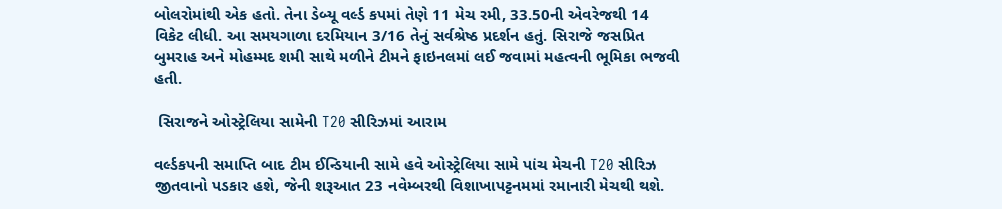બોલરોમાંથી એક હતો. તેના ડેબ્યૂ વર્લ્ડ કપમાં તેણે 11 મેચ રમી, 33.50ની એવરેજથી 14 વિકેટ લીધી. આ સમયગાળા દરમિયાન 3/16 તેનું સર્વશ્રેષ્ઠ પ્રદર્શન હતું. સિરાજે જસપ્રિત બુમરાહ અને મોહમ્મદ શમી સાથે મળીને ટીમને ફાઇનલમાં લઈ જવામાં મહત્વની ભૂમિકા ભજવી હતી.

 સિરાજને ઓસ્ટ્રેલિયા સામેની T20 સીરિઝમાં આરામ

વર્લ્ડકપની સમાપ્તિ બાદ ટીમ ઈન્ડિયાની સામે હવે ઓસ્ટ્રેલિયા સામે પાંચ મેચની T20 સીરિઝ જીતવાનો પડકાર હશે, જેની શરૂઆત 23 નવેમ્બરથી વિશાખાપટ્ટનમમાં રમાનારી મેચથી થશે.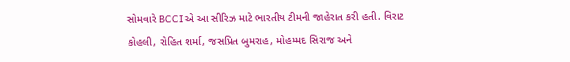સોમવારે BCCIએ આ સીરિઝ માટે ભારતીય ટીમની જાહેરાત કરી હતી. વિરાટ કોહલી, રોહિત શર્મા, જસપ્રિત બુમરાહ, મોહમ્મદ સિરાજ અને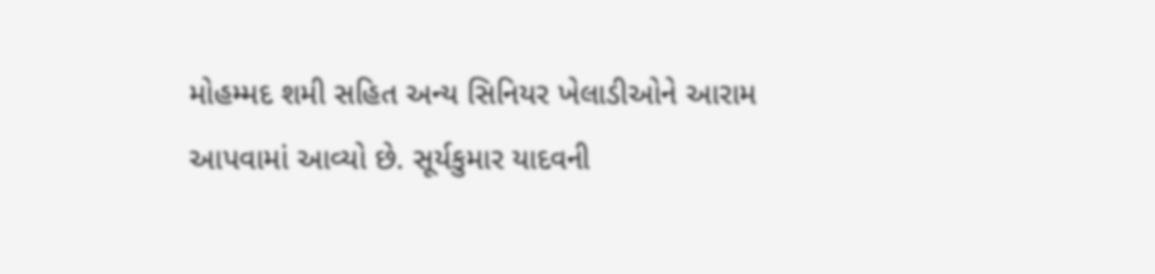મોહમ્મદ શમી સહિત અન્ય સિનિયર ખેલાડીઓને આરામ આપવામાં આવ્યો છે. સૂર્યકુમાર યાદવની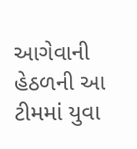આગેવાની હેઠળની આ ટીમમાં યુવા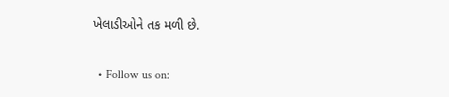ખેલાડીઓને તક મળી છે.

  • Follow us on: